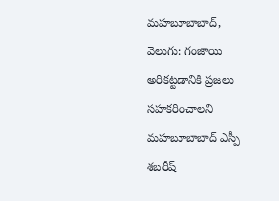మహబూబాబాద్, వెలుగు: గంజాయి అరికట్టడానికి ప్రజలు సహకరించాలని మహబూబాబాద్ ఎస్పీ శబరీష్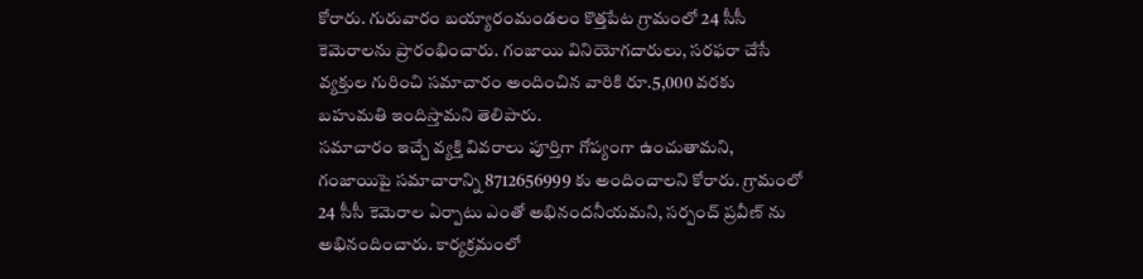కోరారు. గురువారం బయ్యారంమండలం కొత్తపేట గ్రామంలో 24 సీసీ కెమెరాలను ప్రారంభించారు. గంజాయి వినియోగదారులు, సరఫరా చేసే వ్యక్తుల గురించి సమాచారం అందించిన వారికి రూ.5,000 వరకు బహుమతి ఇందిస్తామని తెలిపారు.
సమాచారం ఇచ్చే వ్యక్తి వివరాలు పూర్తిగా గోప్యంగా ఉంచుతామని, గంజాయిపై సమాచారాన్ని 8712656999 కు అందించాలని కోరారు. గ్రామంలో 24 సీసీ కెమెరాల ఏర్పాటు ఎంతో అభినందనీయమని, సర్పంచ్ ప్రవీణ్ ను అభినందించారు. కార్యక్రమంలో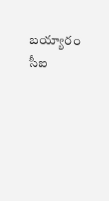బయ్యారం సీఐ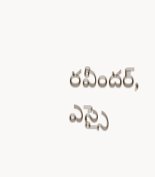రవీందర్, ఎస్సై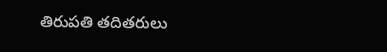తిరుపతి తదితరులు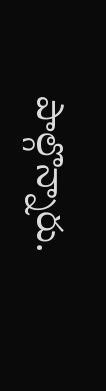పాల్గొన్నారు.